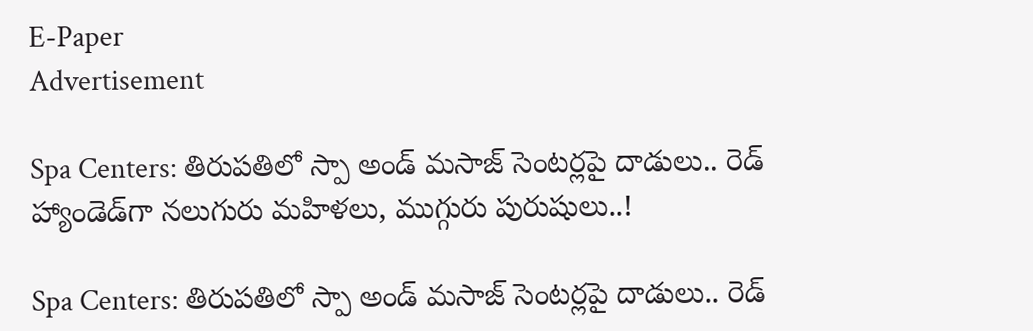E-Paper
Advertisement

Spa Centers: తిరుపతిలో స్పా అండ్ మసాజ్ సెంటర్లపై దాడులు.. రెడ్ హ్యాండెడ్‌గా నలుగురు మహిళలు, ముగ్గురు పురుషులు..!

Spa Centers: తిరుపతిలో స్పా అండ్ మసాజ్ సెంటర్లపై దాడులు.. రెడ్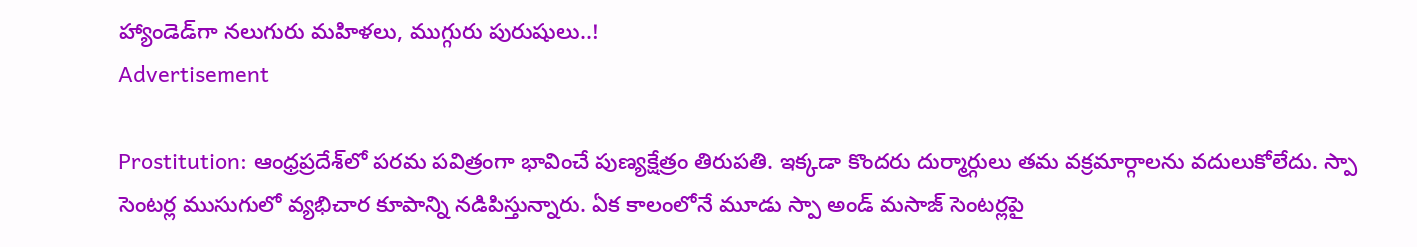హ్యాండెడ్‌గా నలుగురు మహిళలు, ముగ్గురు పురుషులు..!
Advertisement

Prostitution: ఆంధ్రప్రదేశ్‌లో పరమ పవిత్రంగా భావించే పుణ్యక్షేత్రం తిరుపతి. ఇక్కడా కొందరు దుర్మార్గులు తమ వక్రమార్గాలను వదులుకోలేదు. స్పా సెంటర్ల ముసుగులో వ్యభిచార కూపాన్ని నడిపిస్తున్నారు. ఏక కాలంలోనే మూడు స్పా అండ్ మసాజ్ సెంటర్లపై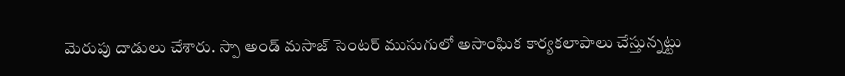మెరుపు దాడులు చేశారు. స్పా అండ్ మసాజ్ సెంటర్ ముసుగులో అసాంఘిక కార్యకలాపాలు చేస్తున్నట్టు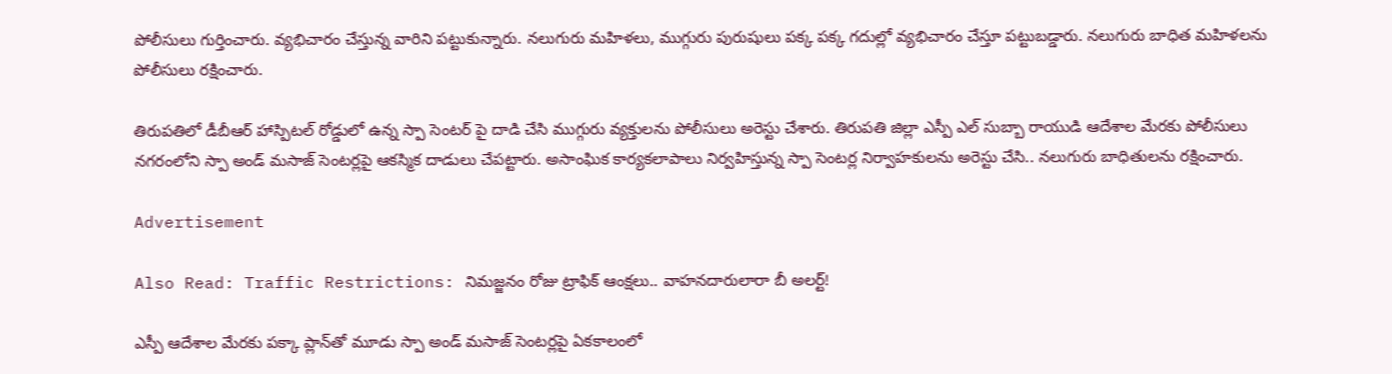పోలీసులు గుర్తించారు. వ్యభిచారం చేస్తున్న వారిని పట్టుకున్నారు. నలుగురు మహిళలు, ముగ్గురు పురుషులు పక్క పక్క గదుల్లో వ్యభిచారం చేస్తూ పట్టుబడ్డారు. నలుగురు బాధిత మహిళలను పోలీసులు రక్షించారు.

తిరుపతిలో డీబీఆర్ హాస్పిటల్ రోడ్డులో ఉన్న స్పా సెంటర్ పై దాడి చేసి ముగ్గురు వ్యక్తులను పోలీసులు అరెస్టు చేశారు. తిరుపతి జిల్లా ఎస్పీ ఎల్ సుబ్బా రాయుడి ఆదేశాల మేరకు పోలీసులు నగరంలోని స్పా అండ్ మసాజ్ సెంటర్లపై ఆకస్మిక దాడులు చేపట్టారు. అసాంఘిక కార్యకలాపాలు నిర్వహిస్తున్న స్పా సెంటర్ల నిర్వాహకులను అరెస్టు చేసి.. నలుగురు బాధితులను రక్షించారు.

Advertisement

Also Read: Traffic Restrictions: నిమజ్జనం రోజు ట్రాఫిక్ ఆంక్షలు.. వాహనదారులారా బీ అలర్ట్!

ఎస్పీ ఆదేశాల మేరకు పక్కా ప్లాన్‌తో మూడు స్పా అండ్ మసాజ్ సెంటర్లపై ఏకకాలంలో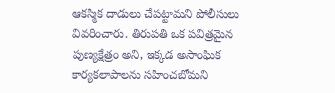ఆకస్మిక దాడులు చేపట్టామని పోలీసులు వివరించారు. తిరుపతి ఒక పవిత్రమైన పుణ్యక్షేత్రం అని, ఇక్కడ అసాంఘిక కార్యకలాపాలను సహించబోమని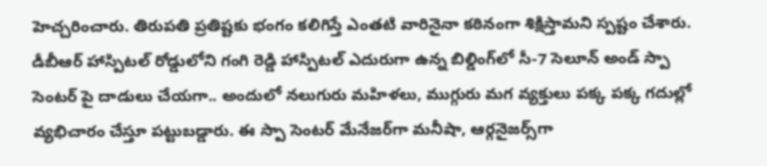హెచ్చరించారు. తిరుపతి ప్రతిష్టకు భంగం కలిగిస్తే ఎంతటి వారినైనా కఠినంగా శిక్షిస్తామని స్పష్టం చేశారు. డీబీఆర్ హాస్పిటల్ రోడ్డులోని గంగి రెడ్డి హాస్పిటల్ ఎదురుగా ఉన్న బిల్డింగ్‌లో సీ-7 సెలూన్ అండ్ స్పా సెంటర్ పై దాడులు చేయగా.. అందులో నలుగురు మహిళలు, ముగ్గురు మగ వ్యక్తులు పక్క పక్క గదుల్లో వ్యభిచారం చేస్తూ పట్టుబడ్డారు. ఈ స్పా సెంటర్ మేనేజర్‌గా మనీషా, ఆర్గనైజర్స్‌గా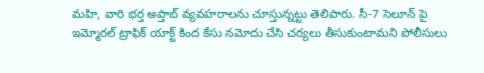మహి, వారి భర్త అప్తాబ్ వ్యవహరాలను చూస్తున్నట్టు తెలిపారు. సీ-7 సెలూన్ పై ఇమ్మోరల్ ట్రాఫిక్ యాక్ట్ కింద కేసు నమోదు చేసి చర్యలు తీసుకుంటామని పోలీసులు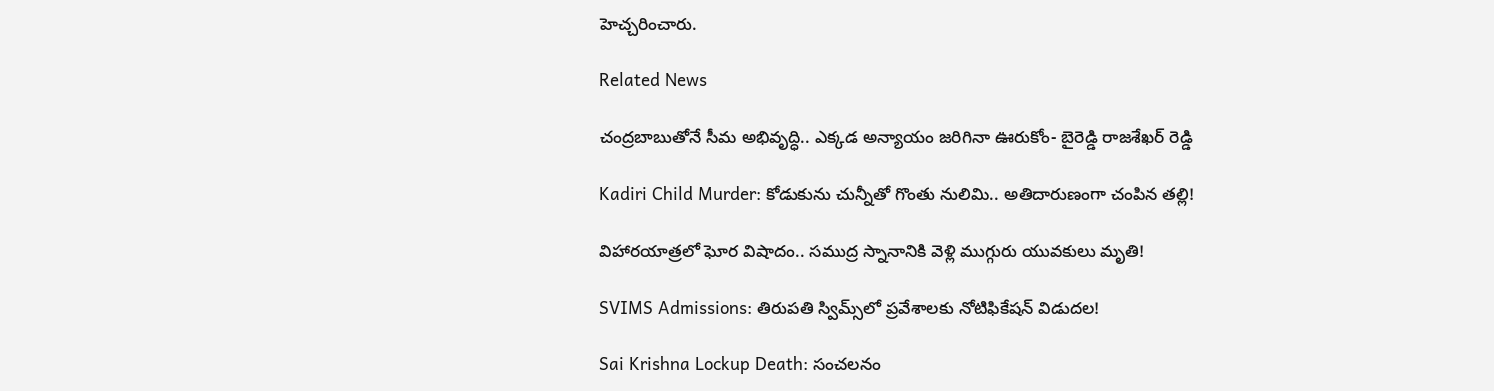హెచ్చరించారు.

Related News

చంద్రబాబుతోనే సీమ అభివృద్ధి.. ఎక్కడ అన్యాయం జరిగినా ఊరుకోం- బైరెడ్డి రాజశేఖర్ రెడ్డి

Kadiri Child Murder: కోడుకును చున్నీతో గొంతు నులిమి.. అతిదారుణంగా చంపిన తల్లి!

విహారయాత్రలో ఘోర విషాదం.. సముద్ర స్నానానికి వెళ్లి ముగ్గురు యువకులు మృతి!

SVIMS Admissions: తిరుపతి స్విమ్స్‌లో ప్రవేశాలకు నోటిఫికేషన్ విడుదల!

Sai Krishna Lockup Death: సంచలనం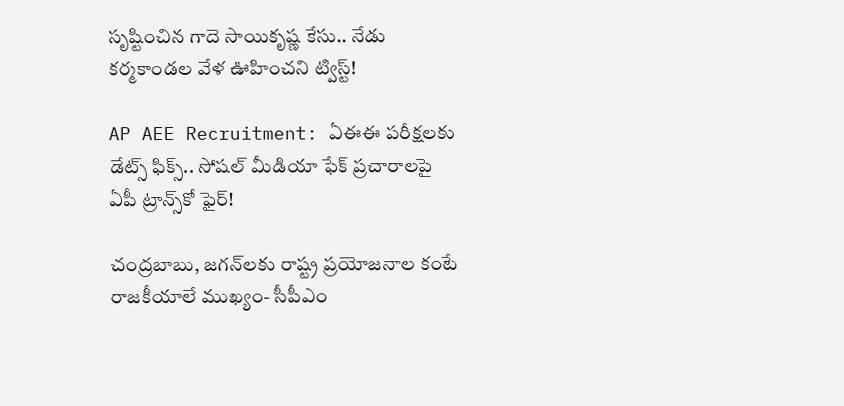సృష్టించిన గాదె సాయికృష్ణ కేసు.. నేడు కర్మకాండల వేళ ఊహించని ట్విస్ట్!

AP AEE Recruitment: ఏఈఈ పరీక్షలకు డేట్స్ ఫిక్స్.. సోషల్ మీడియా ఫేక్ ప్రచారాలపై ఏపీ ట్రాన్స్‌కో ఫైర్!

చంద్రబాబు, జగన్‌లకు రాష్ట్ర ప్రయోజనాల కంటే రాజకీయాలే ముఖ్యం- సీపీఎం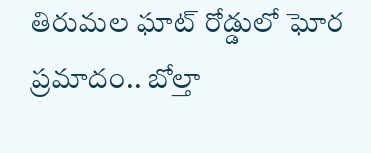తిరుమల ఘాట్ రోడ్డులో ఘోర ప్రమాదం.. బోల్తా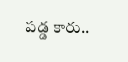పడ్డ కారు..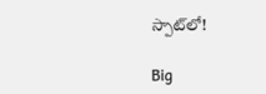స్పాట్‌లో!

Big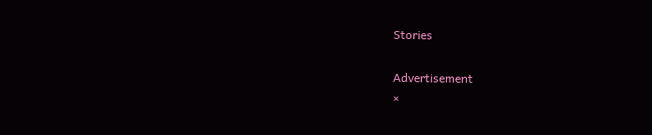Stories

Advertisement
×